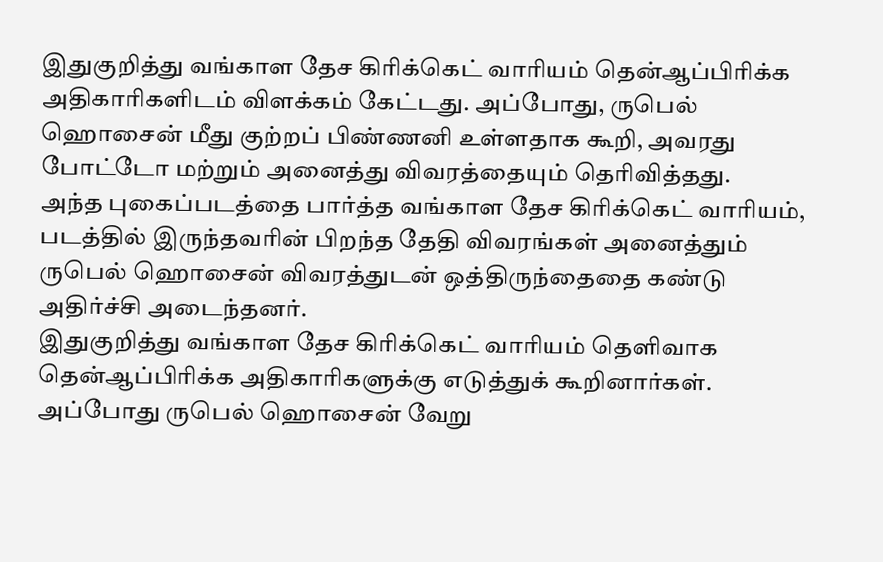இதுகுறித்து வங்காள தேச கிரிக்கெட் வாரியம் தென்ஆப்பிரிக்க அதிகாரிகளிடம் விளக்கம் கேட்டது. அப்போது, ருபெல் ஹொசைன் மீது குற்றப் பிண்ணனி உள்ளதாக கூறி, அவரது போட்டோ மற்றும் அனைத்து விவரத்தையும் தெரிவித்தது.
அந்த புகைப்படத்தை பார்த்த வங்காள தேச கிரிக்கெட் வாரியம், படத்தில் இருந்தவரின் பிறந்த தேதி விவரங்கள் அனைத்தும் ருபெல் ஹொசைன் விவரத்துடன் ஒத்திருந்தைதை கண்டு அதிர்ச்சி அடைந்தனர்.
இதுகுறித்து வங்காள தேச கிரிக்கெட் வாரியம் தெளிவாக தென்ஆப்பிரிக்க அதிகாரிகளுக்கு எடுத்துக் கூறினார்கள். அப்போது ருபெல் ஹொசைன் வேறு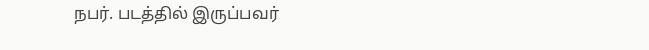நபர். படத்தில் இருப்பவர்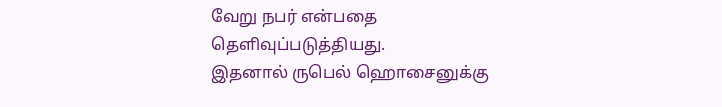வேறு நபர் என்பதை தெளிவுப்படுத்தியது.
இதனால் ருபெல் ஹொசைனுக்கு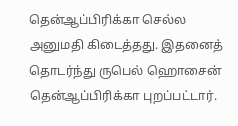தென்ஆப்பிரிக்கா செல்ல அனுமதி கிடைத்தது. இதனைத் தொடர்ந்து ருபெல் ஹொசைன் தென்ஆப்பிரிக்கா புறப்பட்டார்.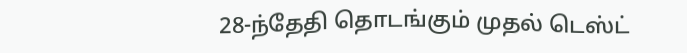28-ந்தேதி தொடங்கும் முதல் டெஸ்ட்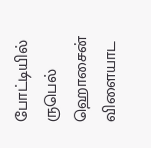போட்டியில் ருபெல் ஹொசைன் விளையாட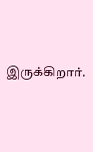இருக்கிறார்.